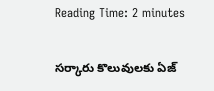Reading Time: 2 minutes

సర్కారు కొలువులకు ఏజ్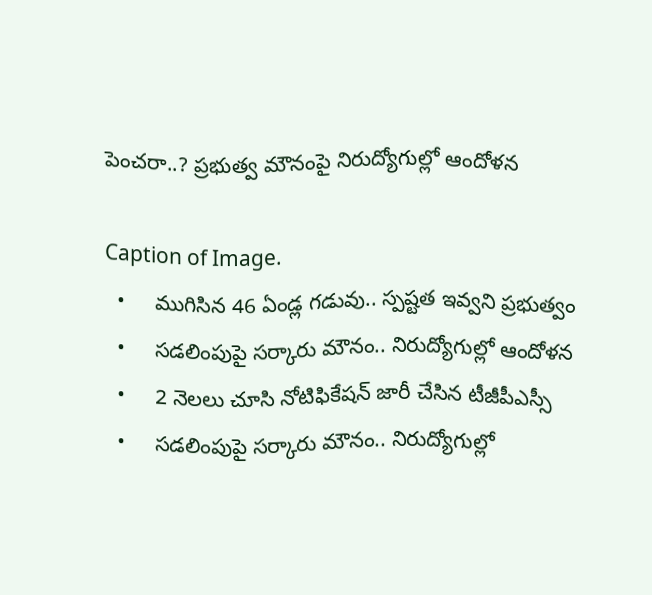పెంచరా..? ప్రభుత్వ మౌనంపై నిరుద్యోగుల్లో ఆందోళన

Caption of Image.
  •     ముగిసిన 46 ఏండ్ల గడువు.. స్పష్టత ఇవ్వని ప్రభుత్వం
  •     సడలింపుపై సర్కారు మౌనం.. నిరుద్యోగుల్లో ఆందోళన
  •     2 నెలలు చూసి నోటిఫికేషన్ జారీ చేసిన టీజీపీఎస్సీ
  •     సడలింపుపై సర్కారు మౌనం.. నిరుద్యోగుల్లో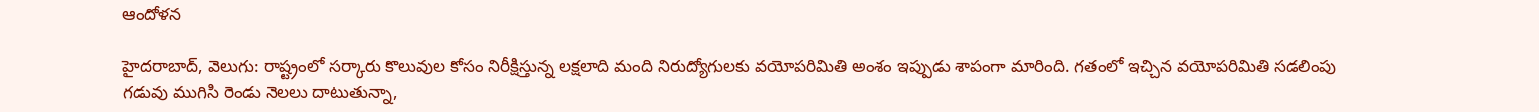ఆందోళన

హైదరాబాద్, వెలుగు: రాష్ట్రంలో సర్కారు కొలువుల కోసం నిరీక్షిస్తున్న లక్షలాది మంది నిరుద్యోగులకు వయోపరిమితి అంశం ఇప్పుడు శాపంగా మారింది. గతంలో ఇచ్చిన వయోపరిమితి సడలింపు గడువు ముగిసి రెండు నెలలు దాటుతున్నా,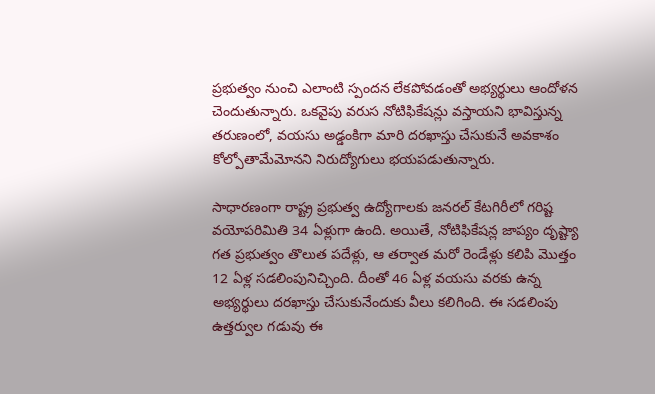ప్రభుత్వం నుంచి ఎలాంటి స్పందన లేకపోవడంతో అభ్యర్థులు ఆందోళన చెందుతున్నారు. ఒకవైపు వరుస నోటిఫికేషన్లు వస్తాయని భావిస్తున్న తరుణంలో, వయసు అడ్డంకిగా మారి దరఖాస్తు చేసుకునే అవకాశం కోల్పోతామేమోనని నిరుద్యోగులు భయపడుతున్నారు.

సాధారణంగా రాష్ట్ర ప్రభుత్వ ఉద్యోగాలకు జనరల్ కేటగిరీలో గరిష్ట వయోపరిమితి 34 ఏళ్లుగా ఉంది. అయితే, నోటిఫికేషన్ల జాప్యం దృష్ట్యా గత ప్రభుత్వం తొలుత పదేళ్లు, ఆ తర్వాత మరో రెండేళ్లు కలిపి మొత్తం 12 ఏళ్ల సడలింపునిచ్చింది. దీంతో 46 ఏళ్ల వయసు వరకు ఉన్న అభ్యర్థులు దరఖాస్తు చేసుకునేందుకు వీలు కలిగింది. ఈ సడలింపు ఉత్తర్వుల గడువు ఈ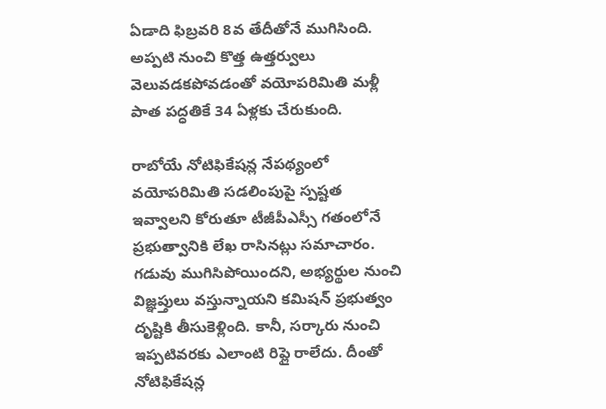ఏడాది ఫిబ్రవరి 8వ తేదీతోనే ముగిసింది. అప్పటి నుంచి కొత్త ఉత్తర్వులు వెలువడకపోవడంతో వయోపరిమితి మళ్లీ పాత పద్ధతికే 34 ఏళ్లకు చేరుకుంది.

రాబోయే నోటిఫికేషన్ల నేపథ్యంలో వయోపరిమితి సడలింపుపై స్పష్టత ఇవ్వాలని కోరుతూ టీజీపీఎస్సీ గతంలోనే ప్రభుత్వానికి లేఖ రాసినట్లు సమాచారం. గడువు ముగిసిపోయిందని, అభ్యర్థుల నుంచి విజ్ఞప్తులు వస్తున్నాయని కమిషన్ ప్రభుత్వం దృష్టికి తీసుకెళ్లింది. కానీ, సర్కారు నుంచి ఇప్పటివరకు ఎలాంటి రిప్లై రాలేదు. దీంతో నోటిఫికేషన్ల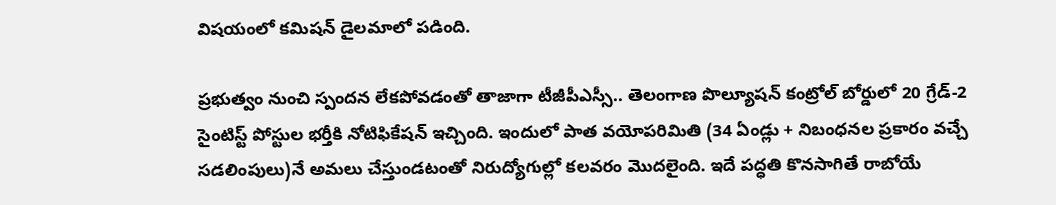విషయంలో కమిషన్ డైలమాలో పడింది.

ప్రభుత్వం నుంచి స్పందన లేకపోవడంతో తాజాగా టీజీపీఎస్సీ.. తెలంగాణ పొల్యూషన్ కంట్రోల్ బోర్డులో 20 గ్రేడ్-2 సైంటిస్ట్ పోస్టుల భర్తీకి నోటిఫికేషన్ ఇచ్చింది. ఇందులో పాత వయోపరిమితి (34 ఏండ్లు + నిబంధనల ప్రకారం వచ్చే సడలింపులు)నే అమలు చేస్తుండటంతో నిరుద్యోగుల్లో కలవరం మొదలైంది. ఇదే పద్ధతి కొనసాగితే రాబోయే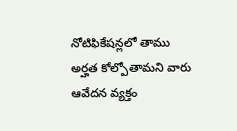నోటిఫికేషన్లలో తాము అర్హత కోల్పోతామని వారు ఆవేదన వ్యక్తం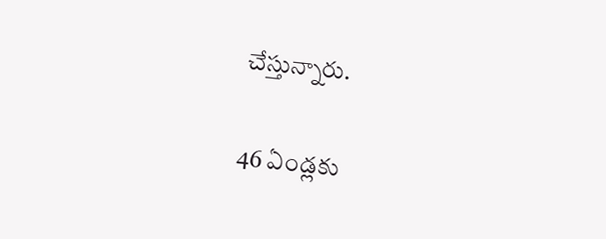చేస్తున్నారు.

46 ఏండ్లకు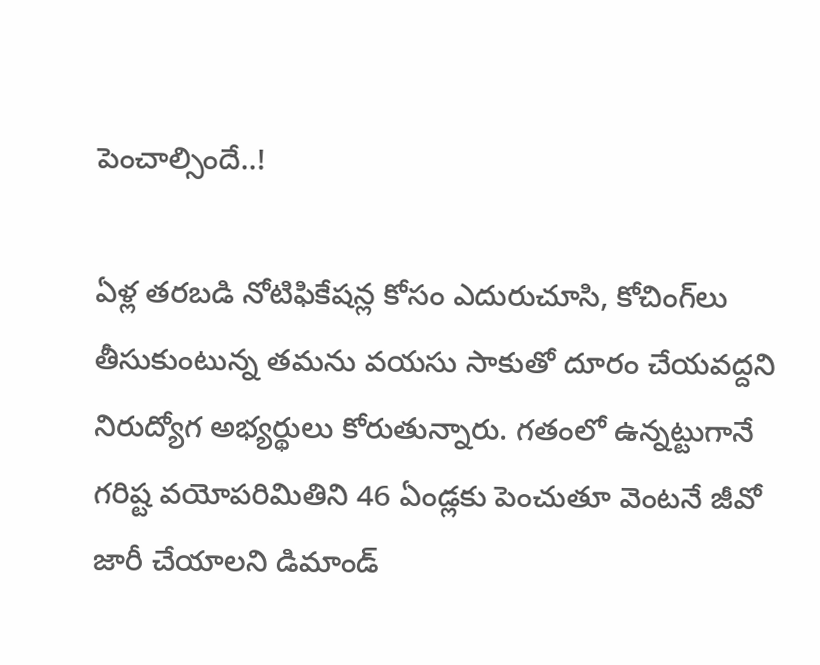పెంచాల్సిందే..!

ఏళ్ల తరబడి నోటిఫికేషన్ల కోసం ఎదురుచూసి, కోచింగ్‌‌‌‌లు తీసుకుంటున్న తమను వయసు సాకుతో దూరం చేయవద్దని నిరుద్యోగ అభ్యర్థులు కోరుతున్నారు. గతంలో ఉన్నట్టుగానే గరిష్ట వయోపరిమితిని 46 ఏండ్లకు పెంచుతూ వెంటనే జీవో జారీ చేయాలని డిమాండ్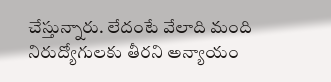చేస్తున్నారు. లేదంటే వేలాది మంది నిరుద్యోగులకు తీరని అన్యాయం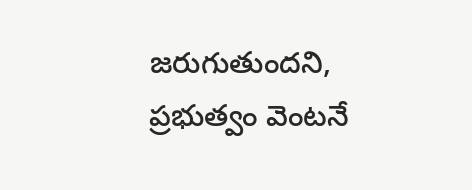జరుగుతుందని, ప్రభుత్వం వెంటనే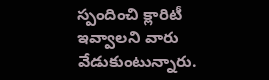స్పందించి క్లారిటీ ఇవ్వాలని వారు వేడుకుంటున్నారు.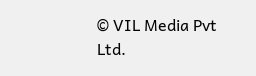© VIL Media Pvt Ltd.